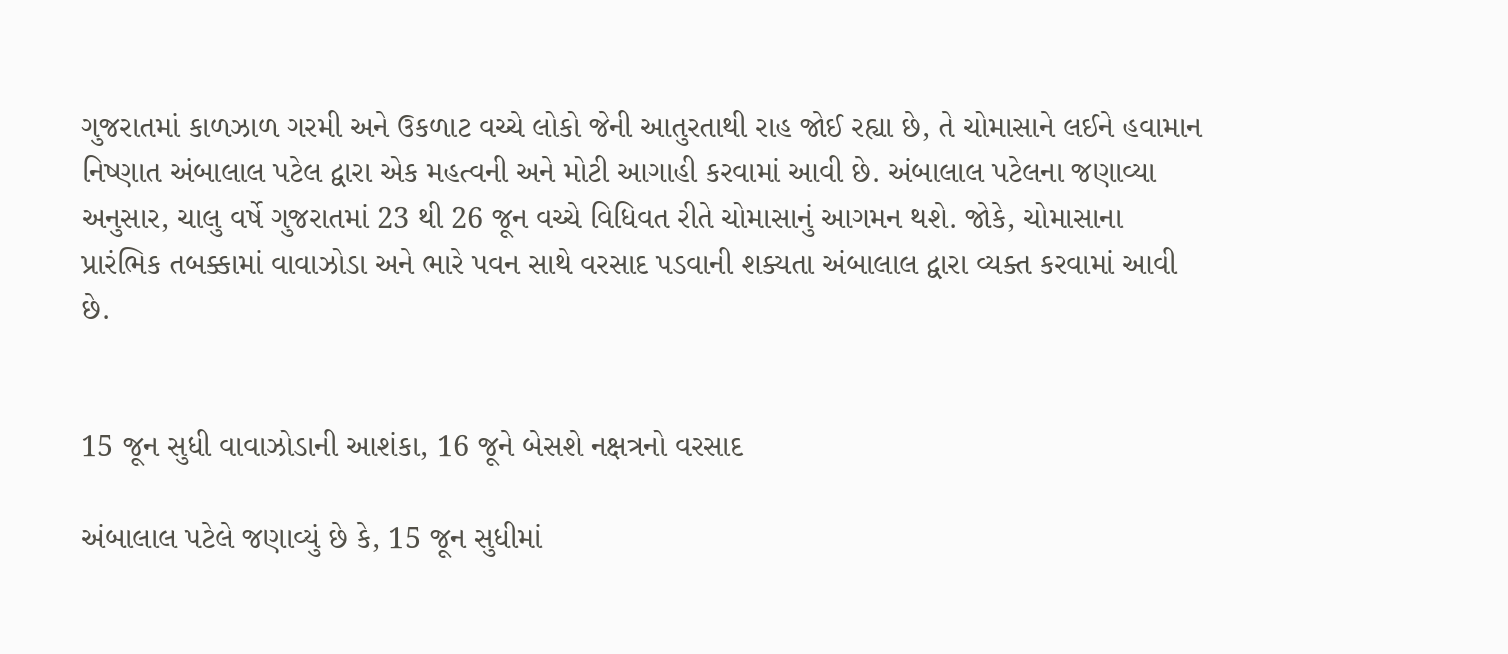ગુજરાતમાં કાળઝાળ ગરમી અને ઉકળાટ વચ્ચે લોકો જેની આતુરતાથી રાહ જોઈ રહ્યા છે, તે ચોમાસાને લઈને હવામાન નિષ્ણાત અંબાલાલ પટેલ દ્વારા એક મહત્વની અને મોટી આગાહી કરવામાં આવી છે. અંબાલાલ પટેલના જણાવ્યા અનુસાર, ચાલુ વર્ષે ગુજરાતમાં 23 થી 26 જૂન વચ્ચે વિધિવત રીતે ચોમાસાનું આગમન થશે. જોકે, ચોમાસાના પ્રારંભિક તબક્કામાં વાવાઝોડા અને ભારે પવન સાથે વરસાદ પડવાની શક્યતા અંબાલાલ દ્વારા વ્યક્ત કરવામાં આવી છે.


15 જૂન સુધી વાવાઝોડાની આશંકા, 16 જૂને બેસશે નક્ષત્રનો વરસાદ

અંબાલાલ પટેલે જણાવ્યું છે કે, 15 જૂન સુધીમાં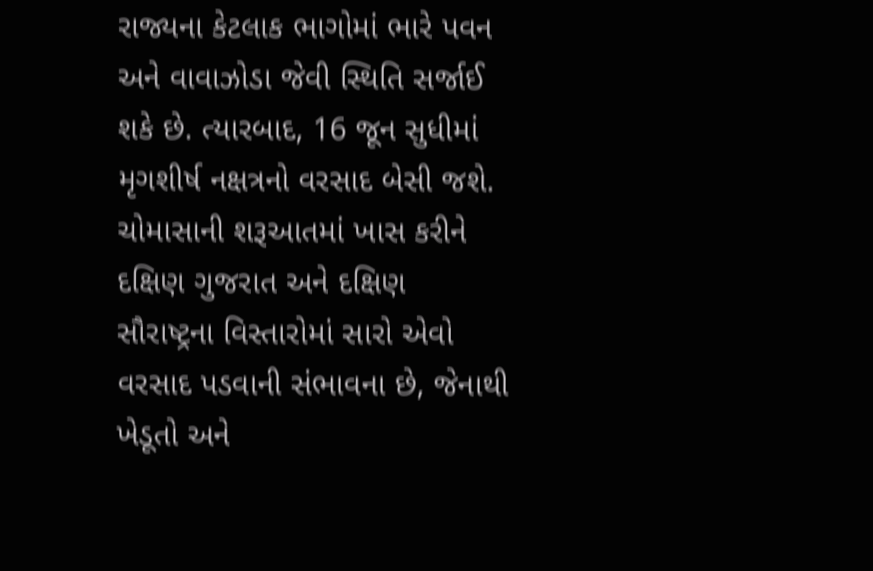રાજ્યના કેટલાક ભાગોમાં ભારે પવન અને વાવાઝોડા જેવી સ્થિતિ સર્જાઈ શકે છે. ત્યારબાદ, 16 જૂન સુધીમાં મૃગશીર્ષ નક્ષત્રનો વરસાદ બેસી જશે. ચોમાસાની શરૂઆતમાં ખાસ કરીને દક્ષિણ ગુજરાત અને દક્ષિણ સૌરાષ્ટ્રના વિસ્તારોમાં સારો એવો વરસાદ પડવાની સંભાવના છે, જેનાથી ખેડૂતો અને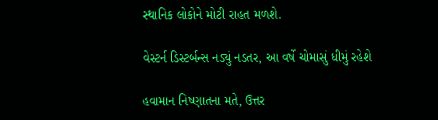સ્થાનિક લોકોને મોટી રાહત મળશે.

વેસ્ટર્ન ડિસ્ટર્બન્સ નડ્યું નડતર, આ વર્ષે ચોમાસું ધીમું રહેશે

હવામાન નિષ્ણાતના મતે, ઉત્તર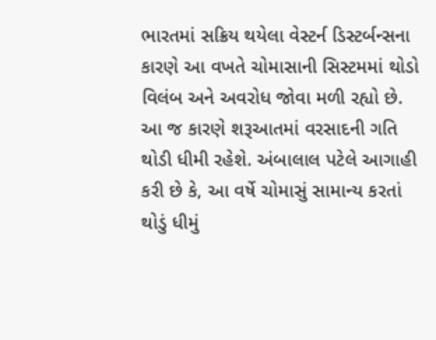ભારતમાં સક્રિય થયેલા વેસ્ટર્ન ડિસ્ટર્બન્સના કારણે આ વખતે ચોમાસાની સિસ્ટમમાં થોડો વિલંબ અને અવરોધ જોવા મળી રહ્યો છે. આ જ કારણે શરૂઆતમાં વરસાદની ગતિ થોડી ધીમી રહેશે. અંબાલાલ પટેલે આગાહી કરી છે કે, આ વર્ષે ચોમાસું સામાન્ય કરતાં થોડું ધીમું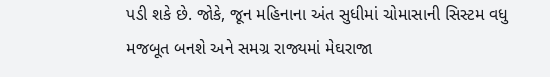પડી શકે છે. જોકે, જૂન મહિનાના અંત સુધીમાં ચોમાસાની સિસ્ટમ વધુ મજબૂત બનશે અને સમગ્ર રાજ્યમાં મેઘરાજા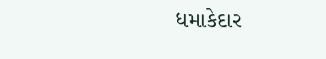ધમાકેદાર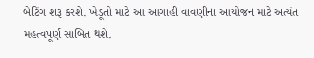બેટિંગ શરૂ કરશે. ખેડૂતો માટે આ આગાહી વાવણીના આયોજન માટે અત્યંત મહત્વપૂર્ણ સાબિત થશે.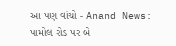આ પણ વાંચો - Anand News: પામોલ રોડ પર બે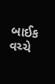બાઈક વચ્ચે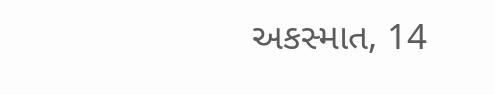અકસ્માત, 14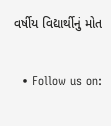વર્ષીય વિદ્યાર્થીનું મોત


  • Follow us on: